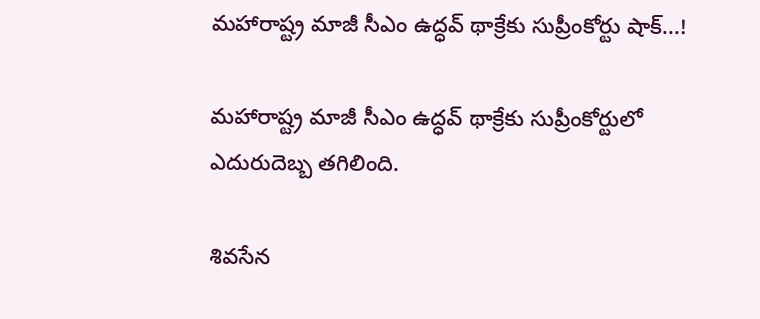మహారాష్ట్ర మాజీ సీఎం ఉద్ధవ్ థాక్రేకు సుప్రీంకోర్టు షాక్...!

మహారాష్ట్ర మాజీ సీఎం ఉద్ధవ్ థాక్రేకు సుప్రీంకోర్టులో ఎదురుదెబ్బ తగిలింది.

శివసేన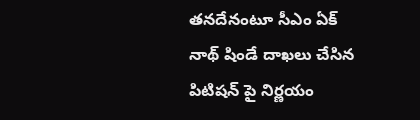తనదేనంటూ సీఎం ఏక్ నాథ్ షిండే దాఖలు చేసిన పిటిషన్ పై నిర్ణయం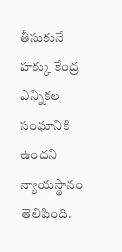తీసుకునే హక్కు కేంద్ర ఎన్నికల సంఘానికి ఉందని న్యాయస్థానం తెలిపింది.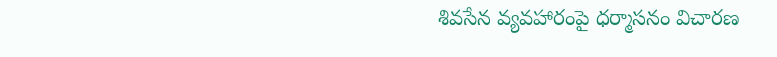శివసేన వ్యవహారంపై ధర్మాసనం విచారణ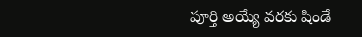పూర్తి అయ్యే వరకు షిండే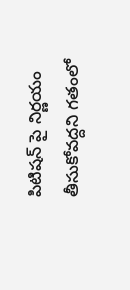పిటిషన్ పై నిర్ణయం తీసుకోవద్దని గతంలో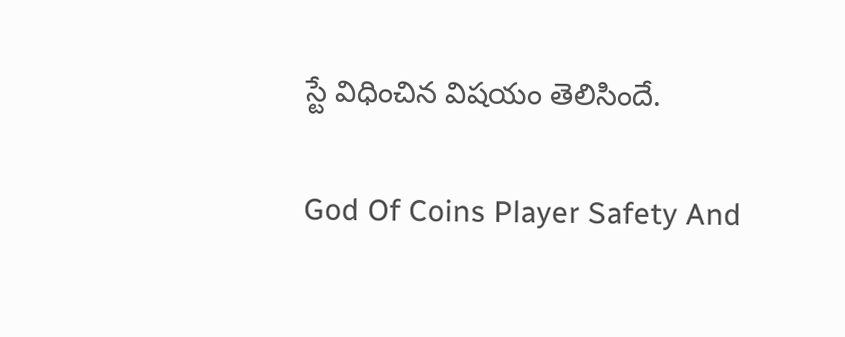స్టే విధించిన విషయం తెలిసిందే.

God Of Coins Player Safety And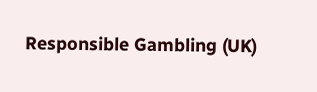Responsible Gambling (UK)